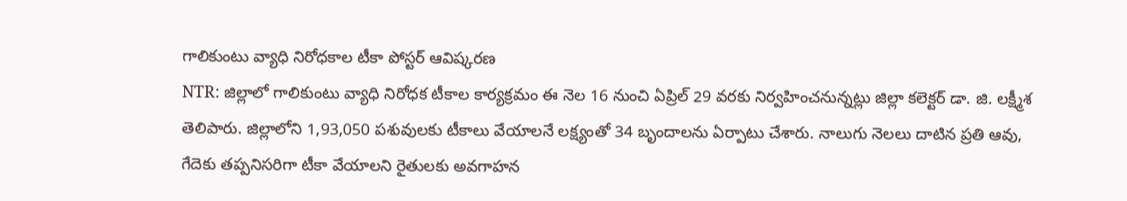గాలికుంటు వ్యాధి నిరోధకాల టీకా పోస్టర్ ఆవిష్కరణ
NTR: జిల్లాలో గాలికుంటు వ్యాధి నిరోధక టీకాల కార్యక్రమం ఈ నెల 16 నుంచి ఏప్రిల్ 29 వరకు నిర్వహించనున్నట్లు జిల్లా కలెక్టర్ డా. జి. లక్ష్మీశ తెలిపారు. జిల్లాలోని 1,93,050 పశువులకు టీకాలు వేయాలనే లక్ష్యంతో 34 బృందాలను ఏర్పాటు చేశారు. నాలుగు నెలలు దాటిన ప్రతి ఆవు, గేదెకు తప్పనిసరిగా టీకా వేయాలని రైతులకు అవగాహన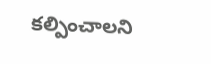కల్పించాలని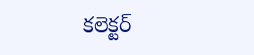కలెక్టర్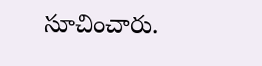సూచించారు.